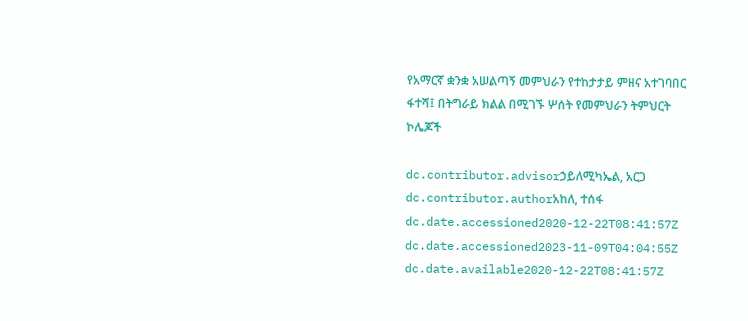የአማርኛ ቋንቋ አሠልጣኝ መምህራን የተከታታይ ምዘና አተገባበር ፋተሻ፤ በትግራይ ክልል በሚገኙ ሦሰት የመምህራን ትምህርት ኮሌጆች

dc.contributor.advisorኃይለሚካኤል, አርጋ
dc.contributor.authorአከለ, ተሰፋ
dc.date.accessioned2020-12-22T08:41:57Z
dc.date.accessioned2023-11-09T04:04:55Z
dc.date.available2020-12-22T08:41:57Z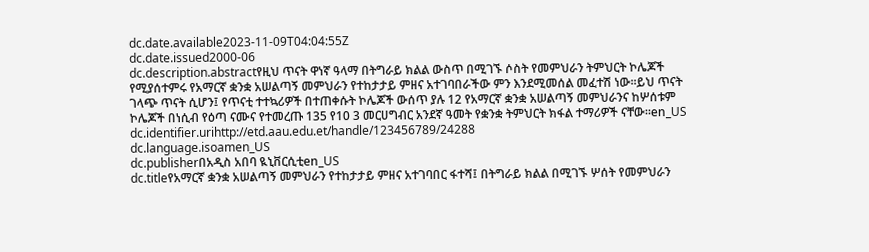dc.date.available2023-11-09T04:04:55Z
dc.date.issued2000-06
dc.description.abstractየዚህ ጥናት ዋነኛ ዓላማ በትግራይ ክልል ውስጥ በሚገኙ ሶስት የመምህራን ትምህርት ኮሌጆች የሚያሰተምሩ የአማርኛ ቋንቋ አሠልጣኝ መምህራን የተከታታይ ምዘና አተገባበራችው ምን እንደሚመሰል መፈተሽ ነው፡፡ይህ ጥናት ገላጭ ጥናት ሲሆን፤ የጥናቲ ተተኳሪዎች በተጠቀሱት ኮሌጆች ውሰጥ ያሉ 12 የአማርኛ ቋንቋ አሠልጣኝ መምህራንና ከሦሰቱም ኮሌጆች በነሲብ የዕጣ ናሙና የተመረጡ 135 የ10 3 መርሀግብር አንደኛ ዓመት የቋንቋ ትምህርት ክፋል ተማሪዎች ናቸው፡፡en_US
dc.identifier.urihttp://etd.aau.edu.et/handle/123456789/24288
dc.language.isoamen_US
dc.publisherበአዲስ አበባ ዪኒቨርሲቲen_US
dc.titleየአማርኛ ቋንቋ አሠልጣኝ መምህራን የተከታታይ ምዘና አተገባበር ፋተሻ፤ በትግራይ ክልል በሚገኙ ሦሰት የመምህራን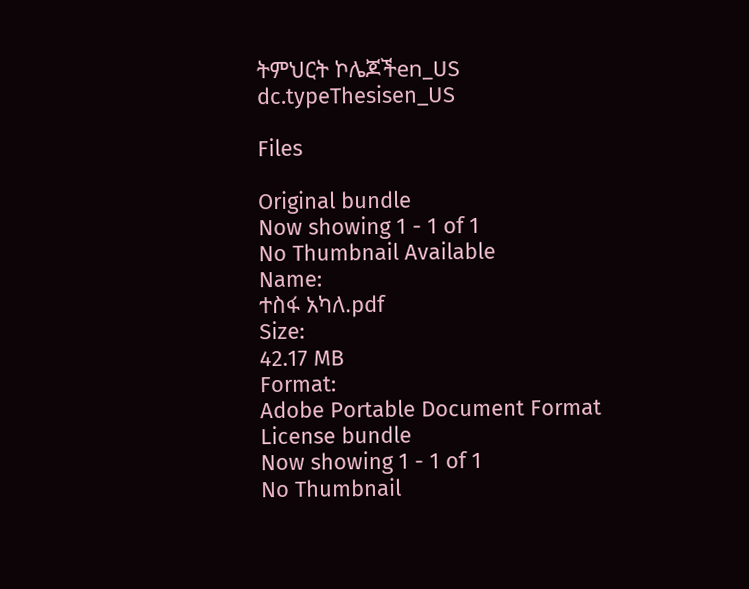ትምህርት ኮሌጆችen_US
dc.typeThesisen_US

Files

Original bundle
Now showing 1 - 1 of 1
No Thumbnail Available
Name:
ተስፋ አካለ.pdf
Size:
42.17 MB
Format:
Adobe Portable Document Format
License bundle
Now showing 1 - 1 of 1
No Thumbnail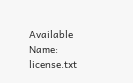Available
Name:
license.txt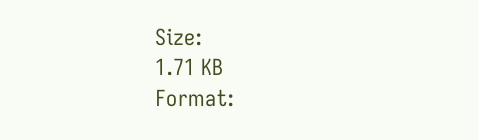Size:
1.71 KB
Format: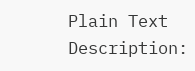Plain Text
Description: